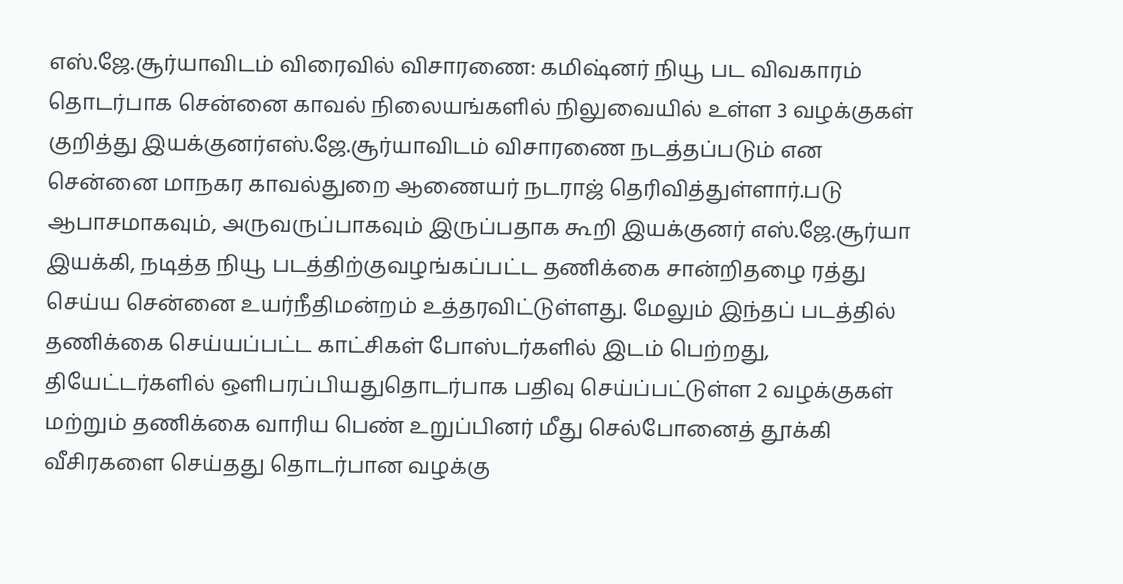எஸ்.ஜே.சூர்யாவிடம் விரைவில் விசாரணை: கமிஷ்னர் நியூ பட விவகாரம் தொடர்பாக சென்னை காவல் நிலையங்களில் நிலுவையில் உள்ள 3 வழக்குகள் குறித்து இயக்குனர்எஸ்.ஜே.சூர்யாவிடம் விசாரணை நடத்தப்படும் என சென்னை மாநகர காவல்துறை ஆணையர் நடராஜ் தெரிவித்துள்ளார்.படு ஆபாசமாகவும், அருவருப்பாகவும் இருப்பதாக கூறி இயக்குனர் எஸ்.ஜே.சூர்யா இயக்கி, நடித்த நியூ படத்திற்குவழங்கப்பட்ட தணிக்கை சான்றிதழை ரத்து செய்ய சென்னை உயர்நீதிமன்றம் உத்தரவிட்டுள்ளது. மேலும் இந்தப் படத்தில் தணிக்கை செய்யப்பட்ட காட்சிகள் போஸ்டர்களில் இடம் பெற்றது, தியேட்டர்களில் ஒளிபரப்பியதுதொடர்பாக பதிவு செய்ப்பட்டுள்ள 2 வழக்குகள் மற்றும் தணிக்கை வாரிய பெண் உறுப்பினர் மீது செல்போனைத் தூக்கி வீசிரகளை செய்தது தொடர்பான வழக்கு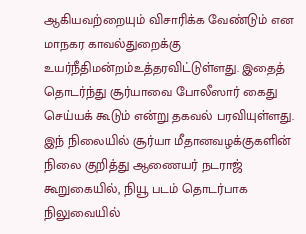ஆகியவற்றையும் விசாரிக்க வேண்டும் என மாநகர காவல்துறைக்கு உயர்நீதிமன்றம்உத்தரவிட்டுள்ளது. இதைத் தொடர்ந்து சூர்யாவை போலீஸார் கைது செய்யக் கூடும் என்று தகவல் பரவியுள்ளது. இந் நிலையில் சூர்யா மீதானவழக்குகளின் நிலை குறித்து ஆணையர் நடராஜ் கூறுகையில், நியூ படம் தொடர்பாக நிலுவையில்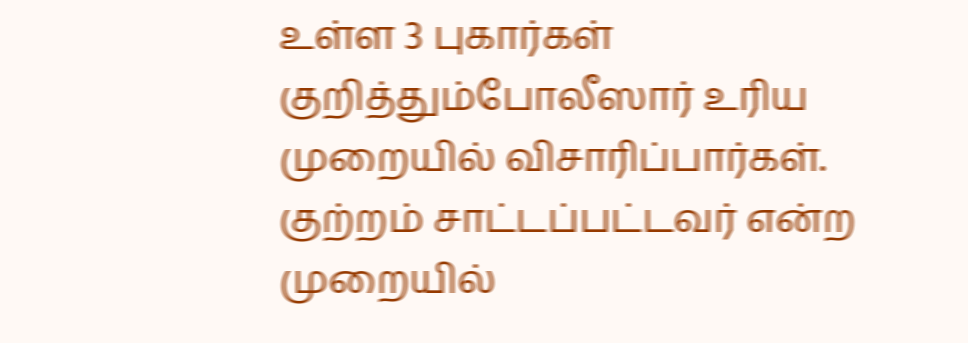உள்ள 3 புகார்கள் குறித்தும்போலீஸார் உரிய முறையில் விசாரிப்பார்கள். குற்றம் சாட்டப்பட்டவர் என்ற முறையில்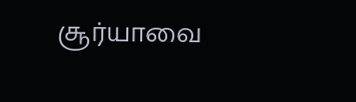சூர்யாவை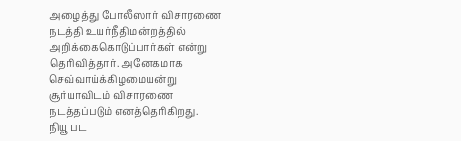அழைத்து போலீஸார் விசாரணை நடத்தி உயர்நீதிமன்றத்தில் அறிக்கைகொடுப்பார்கள் என்று தெரிவித்தார். அனேகமாக செவ்வாய்க்கிழமையன்று சூர்யாவிடம் விசாரணை நடத்தப்படும் எனத்தெரிகிறது.
நியூ பட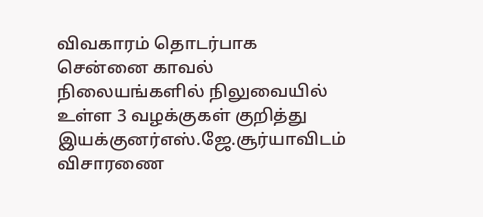விவகாரம் தொடர்பாக சென்னை காவல் நிலையங்களில் நிலுவையில் உள்ள 3 வழக்குகள் குறித்து இயக்குனர்எஸ்.ஜே.சூர்யாவிடம் விசாரணை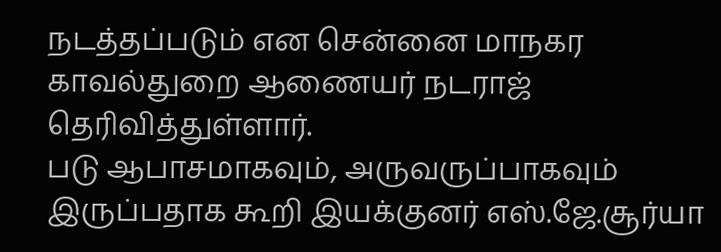நடத்தப்படும் என சென்னை மாநகர காவல்துறை ஆணையர் நடராஜ் தெரிவித்துள்ளார்.
படு ஆபாசமாகவும், அருவருப்பாகவும் இருப்பதாக கூறி இயக்குனர் எஸ்.ஜே.சூர்யா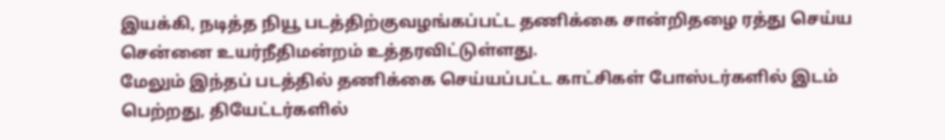இயக்கி, நடித்த நியூ படத்திற்குவழங்கப்பட்ட தணிக்கை சான்றிதழை ரத்து செய்ய சென்னை உயர்நீதிமன்றம் உத்தரவிட்டுள்ளது.
மேலும் இந்தப் படத்தில் தணிக்கை செய்யப்பட்ட காட்சிகள் போஸ்டர்களில் இடம் பெற்றது, தியேட்டர்களில்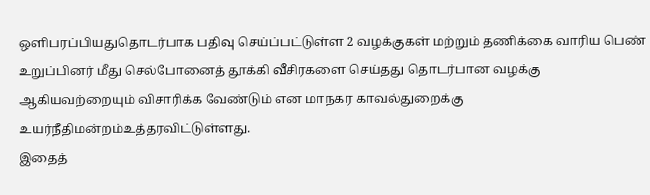ஒளிபரப்பியதுதொடர்பாக பதிவு செய்ப்பட்டுள்ள 2 வழக்குகள் மற்றும் தணிக்கை வாரிய பெண் உறுப்பினர் மீது செல்போனைத் தூக்கி வீசிரகளை செய்தது தொடர்பான வழக்கு ஆகியவற்றையும் விசாரிக்க வேண்டும் என மாநகர காவல்துறைக்கு உயர்நீதிமன்றம்உத்தரவிட்டுள்ளது.
இதைத்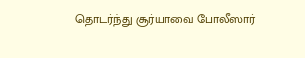தொடர்ந்து சூர்யாவை போலீஸார்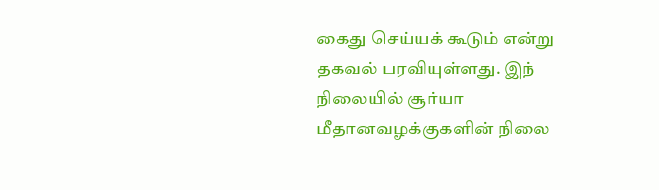கைது செய்யக் கூடும் என்று தகவல் பரவியுள்ளது. இந் நிலையில் சூர்யா மீதானவழக்குகளின் நிலை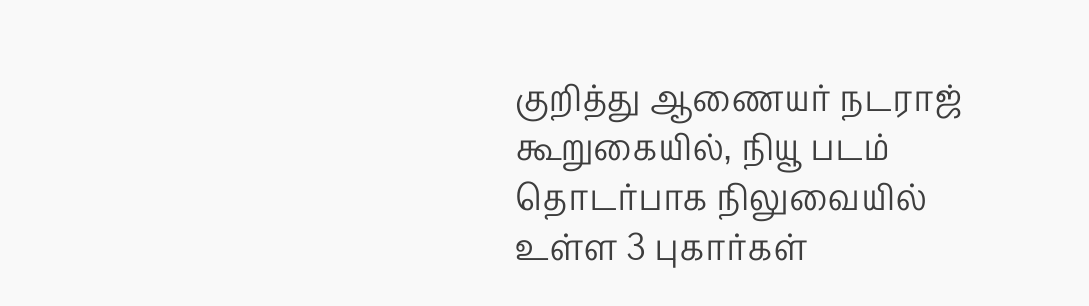குறித்து ஆணையர் நடராஜ் கூறுகையில், நியூ படம் தொடர்பாக நிலுவையில் உள்ள 3 புகார்கள்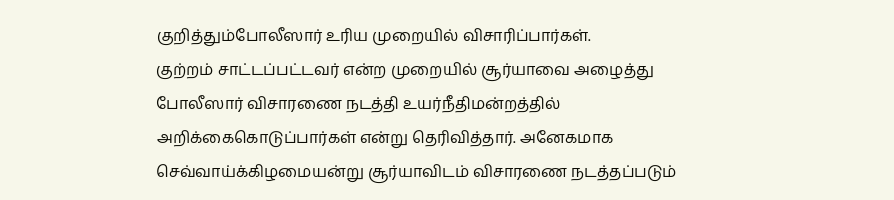குறித்தும்போலீஸார் உரிய முறையில் விசாரிப்பார்கள்.
குற்றம் சாட்டப்பட்டவர் என்ற முறையில் சூர்யாவை அழைத்து போலீஸார் விசாரணை நடத்தி உயர்நீதிமன்றத்தில் அறிக்கைகொடுப்பார்கள் என்று தெரிவித்தார். அனேகமாக செவ்வாய்க்கிழமையன்று சூர்யாவிடம் விசாரணை நடத்தப்படும்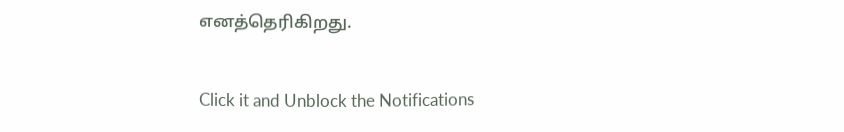எனத்தெரிகிறது.


Click it and Unblock the Notifications